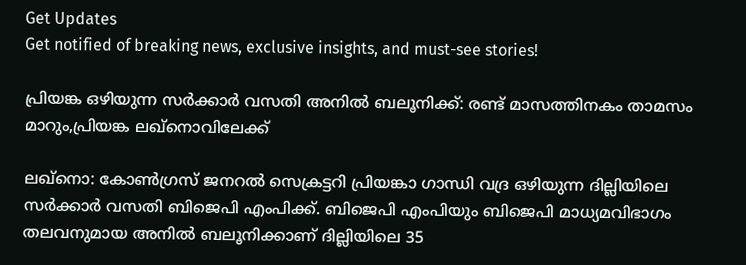Get Updates
Get notified of breaking news, exclusive insights, and must-see stories!

പ്രിയങ്ക ഒഴിയുന്ന സർക്കാർ വസതി അനിൽ ബലൂനിക്ക്: രണ്ട് മാസത്തിനകം താമസം മാറും,പ്രിയങ്ക ലഖ്നൊവിലേക്ക്

ലഖ്നൊ: കോൺഗ്രസ് ജനറൽ സെക്രട്ടറി പ്രിയങ്കാ ഗാന്ധി വദ്ര ഒഴിയുന്ന ദില്ലിയിലെ സർക്കാർ വസതി ബിജെപി എംപിക്ക്. ബിജെപി എംപിയും ബിജെപി മാധ്യമവിഭാഗം തലവനുമായ അനിൽ ബലൂനിക്കാണ് ദില്ലിയിലെ 35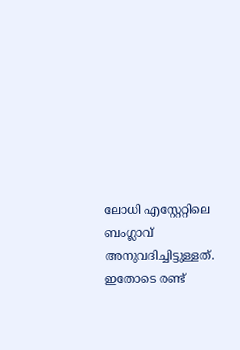ലോധി എസ്റ്റേറ്റിലെ ബംഗ്ലാവ് അനുവദിച്ചിട്ടുള്ളത്. ഇതോടെ രണ്ട്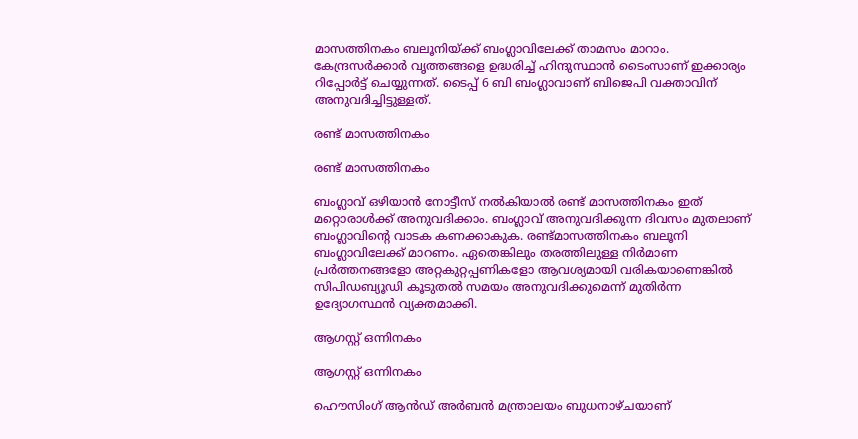മാസത്തിനകം ബലൂനിയ്ക്ക് ബംഗ്ലാവിലേക്ക് താമസം മാറാം. കേന്ദ്രസർക്കാർ വൃത്തങ്ങളെ ഉദ്ധരിച്ച് ഹിന്ദുസ്ഥാൻ ടൈംസാണ് ഇക്കാര്യം റിപ്പോർട്ട് ചെയ്യുന്നത്. ടൈപ്പ് 6 ബി ബംഗ്ലാവാണ് ബിജെപി വക്താവിന് അനുവദിച്ചിട്ടുള്ളത്.

രണ്ട് മാസത്തിനകം

രണ്ട് മാസത്തിനകം

ബംഗ്ലാവ് ഒഴിയാൻ നോട്ടീസ് നൽകിയാൽ രണ്ട് മാസത്തിനകം ഇത് മറ്റൊരാൾക്ക് അനുവദിക്കാം. ബംഗ്ലാവ് അനുവദിക്കുന്ന ദിവസം മുതലാണ് ബംഗ്ലാവിന്റെ വാടക കണക്കാകുക. രണ്ട്മാസത്തിനകം ബലൂനി ബംഗ്ലാവിലേക്ക് മാറണം. ഏതെങ്കിലും തരത്തിലുള്ള നിർമാണ പ്രർത്തനങ്ങളോ അറ്റകുറ്റപ്പണികളോ ആവശ്യമായി വരികയാണെങ്കിൽ സിപിഡബ്യൂഡി കൂടുതൽ സമയം അനുവദിക്കുമെന്ന് മുതിർന്ന ഉദ്യോഗസ്ഥൻ വ്യക്തമാക്കി.

ആഗസ്റ്റ് ഒന്നിനകം

ആഗസ്റ്റ് ഒന്നിനകം

ഹൌസിംഗ് ആൻഡ് അർബൻ മന്ത്രാലയം ബുധനാഴ്ചയാണ്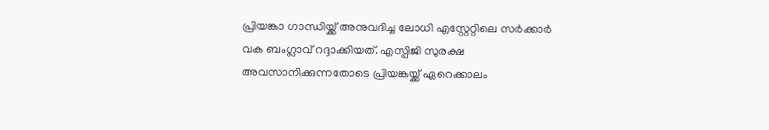പ്രിയങ്കാ ഗാന്ധിയ്ക്ക് അനുവദിച്ച ലോധി എസ്റ്റേറ്റിലെ സർക്കാർ വക ബംഗ്ലാവ് റദ്ദാക്കിയത്. എസ്പിജി സുരക്ഷ അവസാനിക്കുന്നതോടെ പ്രിയങ്കയ്ക്ക് ഏറെക്കാലം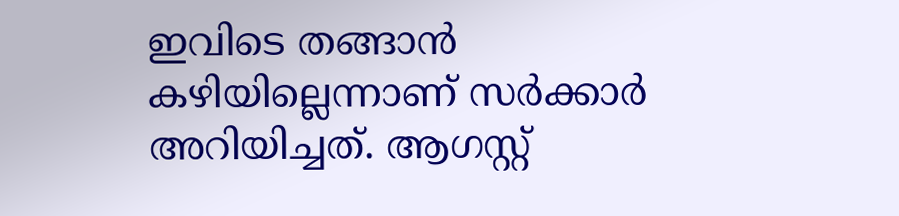ഇവിടെ തങ്ങാൻ കഴിയില്ലെന്നാണ് സർക്കാർ അറിയിച്ചത്. ആഗസ്റ്റ്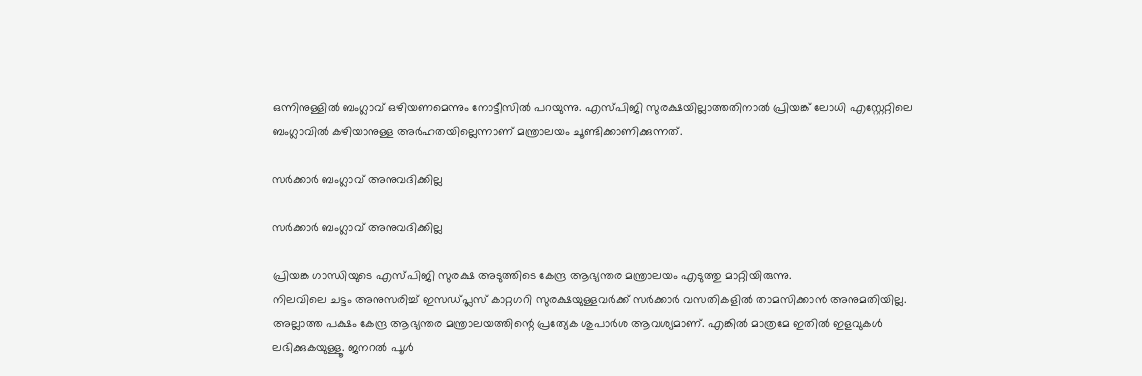ഒന്നിനുള്ളിൽ ബംഗ്ലാവ് ഒഴിയണമെന്നും നോട്ടീസിൽ പറയുന്നു. എസ്പിജി സുരക്ഷയില്ലാത്തതിനാൽ പ്രിയങ്ക് ലോധി എസ്റ്റേറ്റിലെ ബംഗ്ലാവിൽ കഴിയാനുള്ള അർഹതയില്ലെന്നാണ് മന്ത്രാലയം ചൂണ്ടിക്കാണിക്കുന്നത്.

സർക്കാർ ബംഗ്ലാവ് അനുവദിക്കില്ല

സർക്കാർ ബംഗ്ലാവ് അനുവദിക്കില്ല

പ്രിയങ്ക ഗാന്ധിയുടെ എസ്പിജി സുരക്ഷ അടുത്തിടെ കേന്ദ്ര ആഭ്യന്തര മന്ത്രാലയം എടുത്തു മാറ്റിയിരുന്നു.
നിലവിലെ ചട്ടം അനുസരിച്ച് ഇസഡ്പ്ലസ് കാറ്റഗറി സുരക്ഷയുള്ളവർക്ക് സർക്കാർ വസതികളിൽ താമസിക്കാൻ അനുമതിയില്ല. അല്ലാത്ത പക്ഷം കേന്ദ്ര ആഭ്യന്തര മന്ത്രാലയത്തിന്റെ പ്രത്യേക ശുപാർശ ആവശ്യമാണ്. എങ്കിൽ മാത്രമേ ഇതിൽ ഇളവുകൾ ലഭിക്കുകയുള്ളൂ. ജനറൽ പൂൾ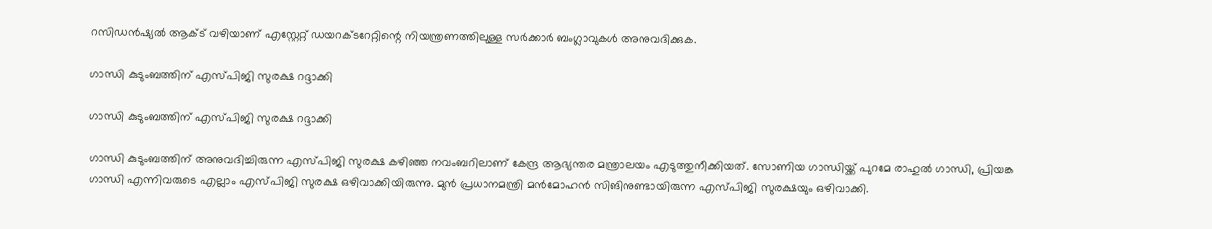റസിഡൻഷ്യൽ ആക്ട് വഴിയാണ് എസ്റ്റേറ്റ് ഡയറക്ടറേറ്റിന്റെ നിയന്ത്രണത്തിലുള്ള സർക്കാർ ബംഗ്ലാവുകൾ അനുവദിക്കുക.

ഗാന്ധി കുടുംബത്തിന് എസ്പിജി സുരക്ഷ റദ്ദാക്കി

ഗാന്ധി കുടുംബത്തിന് എസ്പിജി സുരക്ഷ റദ്ദാക്കി

ഗാന്ധി കുടുംബത്തിന് അനുവദിച്ചിരുന്ന എസ്പിജി സുരക്ഷ കഴിഞ്ഞ നവംബറിലാണ് കേന്ദ്ര ആഭ്യന്തര മന്ത്രാലയം എടുത്തുനീക്കിയത്. സോണിയ ഗാന്ധിയ്ക്ക് പുറമേ രാഹുല്‍ ഗാന്ധി, പ്രിയങ്ക ഗാന്ധി എന്നിവരുടെ എല്ലാം എസ്പിജി സുരക്ഷ ഒഴിവാക്കിയിരുന്നു. മുന്‍ പ്രധാനമന്ത്രി മന്‍മോഹന്‍ സിങിനുണ്ടായിരുന്ന എസ്പിജി സുരക്ഷയും ഒഴിവാക്കി.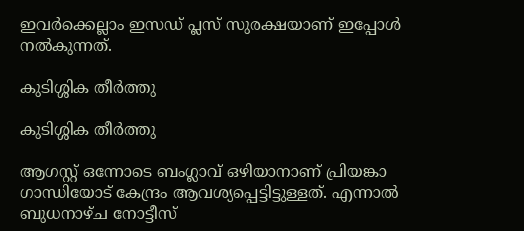ഇവര്‍ക്കെല്ലാം ഇസഡ് പ്ലസ് സുരക്ഷയാണ് ഇപ്പോള്‍ നല്‍കുന്നത്.

കുടിശ്ശിക തീർത്തു

കുടിശ്ശിക തീർത്തു

ആഗസ്റ്റ് ഒന്നോടെ ബംഗ്ലാവ് ഒഴിയാനാണ് പ്രിയങ്കാ ഗാന്ധിയോട് കേന്ദ്രം ആവശ്യപ്പെട്ടിട്ടുള്ളത്. എന്നാൽ ബുധനാഴ്ച നോട്ടീസ്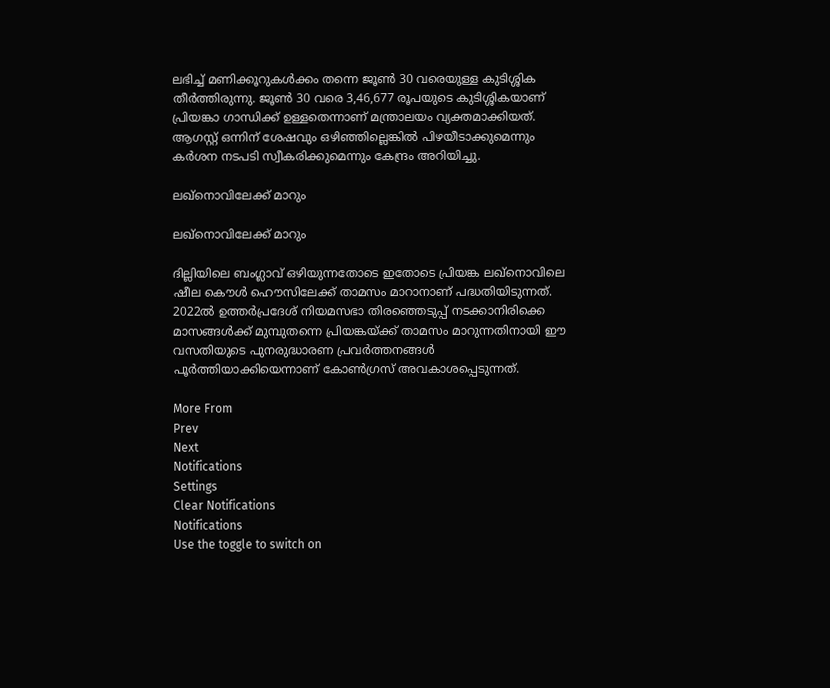ലഭിച്ച് മണിക്കൂറുകൾക്കം തന്നെ ജൂൺ 30 വരെയുള്ള കുടിശ്ശിക തീർത്തിരുന്നു. ജൂൺ 30 വരെ 3,46,677 രൂപയുടെ കുടിശ്ശികയാണ് പ്രിയങ്കാ ഗാന്ധിക്ക് ഉള്ളതെന്നാണ് മന്ത്രാലയം വ്യക്തമാക്കിയത്. ആഗസ്റ്റ് ഒന്നിന് ശേഷവും ഒഴിഞ്ഞില്ലെങ്കില്‍ പിഴയീടാക്കുമെന്നും കര്‍ശന നടപടി സ്വീകരിക്കുമെന്നും കേന്ദ്രം അറിയിച്ചു.

ലഖ്നൊവിലേക്ക് മാറും

ലഖ്നൊവിലേക്ക് മാറും

ദില്ലിയിലെ ബംഗ്ലാവ് ഒഴിയുന്നതോടെ ഇതോടെ പ്രിയങ്ക ലഖ്നൊവിലെ ഷീല കൌൾ ഹൌസിലേക്ക് താമസം മാറാനാണ് പദ്ധതിയിടുന്നത്. 2022ൽ ഉത്തർപ്രദേശ് നിയമസഭാ തിരഞ്ഞെടുപ്പ് നടക്കാനിരിക്കെ മാസങ്ങൾക്ക് മുമ്പുതന്നെ പ്രിയങ്കയ്ക്ക് താമസം മാറുന്നതിനായി ഈ വസതിയുടെ പുനരുദ്ധാരണ പ്രവർത്തനങ്ങൾ പൂർത്തിയാക്കിയെന്നാണ് കോൺഗ്രസ് അവകാശപ്പെടുന്നത്.

More From
Prev
Next
Notifications
Settings
Clear Notifications
Notifications
Use the toggle to switch on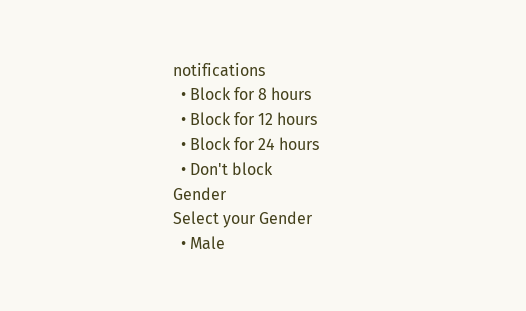notifications
  • Block for 8 hours
  • Block for 12 hours
  • Block for 24 hours
  • Don't block
Gender
Select your Gender
  • Male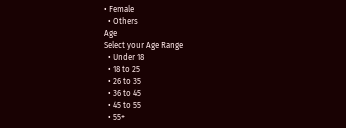• Female
  • Others
Age
Select your Age Range
  • Under 18
  • 18 to 25
  • 26 to 35
  • 36 to 45
  • 45 to 55
  • 55+